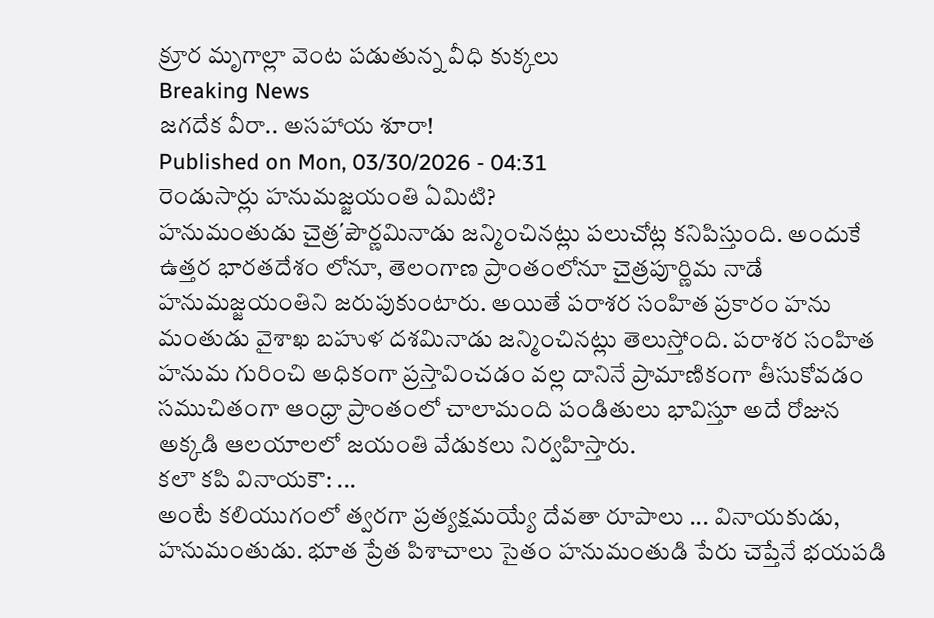క్రూర మృగాల్లా వెంట పడుతున్న వీధి కుక్కలు
Breaking News
జగదేక వీరా.. అసహాయ శూరా!
Published on Mon, 03/30/2026 - 04:31
రెండుసార్లు హనుమజ్జయంతి ఏమిటి?
హనుమంతుడు చైత్ర΄పౌర్ణమినాడు జన్మించినట్లు పలుచోట్ల కనిపిస్తుంది. అందుకే ఉత్తర భారతదేశం లోనూ, తెలంగాణ ప్రాంతంలోనూ చైత్రపూర్ణిమ నాడే హనుమజ్జయంతిని జరుపుకుంటారు. అయితే పరాశర సంహిత ప్రకారం హను మంతుడు వైశాఖ బహుళ దశమినాడు జన్మించినట్లు తెలుస్తోంది. పరాశర సంహిత హనుమ గురించి అధికంగా ప్రస్తావించడం వల్ల దానినే ప్రామాణికంగా తీసుకోవడం సముచితంగా ఆంధ్రా ప్రాంతంలో చాలామంది పండితులు భావిస్తూ అదే రోజున అక్కడి ఆలయాలలో జయంతి వేడుకలు నిర్వహిస్తారు.
కలౌ కపి వినాయకౌ: ...
అంటే కలియుగంలో త్వరగా ప్రత్యక్షమయ్యే దేవతా రూపాలు ... వినాయకుడు, హనుమంతుడు. భూత ప్రేత పిశాచాలు సైతం హనుమంతుడి పేరు చెప్తేనే భయపడి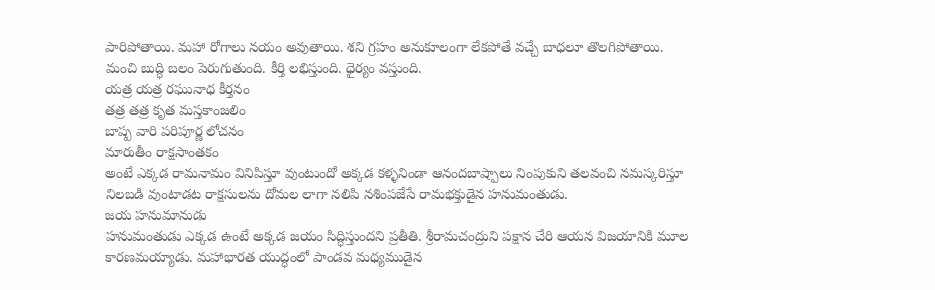పారిపోతాయి. మహా రోగాలు నయం అవుతాయి. శని గ్రహం అనుకూలంగా లేకపోతే వచ్చే బాధలూ తొలగిపోతాయి. మంచి బుద్ధి బలం పెరుగుతుంది. కీర్తి లభిస్తుంది. ధైర్యం వస్తుంది.
యత్ర యత్ర రఘునాధ కీర్తనం
తత్ర తత్ర కృత మస్తకాంజలిం
బాష్ప వారి పరిపూర్ణ లోచనం
మారుతీం రాక్షసాంతకం
అంటే ఎక్కడ రామనామం వినిపిస్తూ వుంటుందో అక్కడ కళ్ళనిండా ఆనందబాష్పాలు నింపుకుని తలవంచి నమస్కరిస్తూ నిలబడి వుంటాడట రాక్షసులను దోమల లాగా నలిపి నశింపజేసే రామభక్తుడైన హనుమంతుడు.
జయ హనుమానుడు
హనుమంతుడు ఎక్కడ ఉంటే అక్కడ జయం సిద్ధిస్తుందని ప్రతీతి. శ్రీరామచంద్రుని పక్షాన చేరి ఆయన విజయానికి మూల కారణమయ్యాడు. మహాభారత యుద్ధంలో పాండవ మధ్యముడైన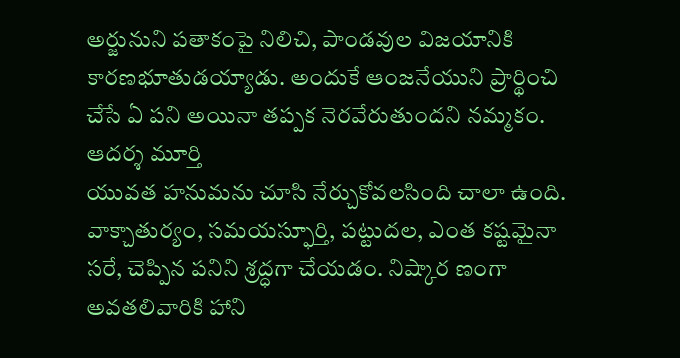అర్జునుని పతాకంపై నిలిచి, పాండవుల విజయానికి కారణభూతుడయ్యాడు. అందుకే ఆంజనేయుని ప్రార్థించి చేసే ఏ పని అయినా తప్పక నెరవేరుతుందని నమ్మకం.
ఆదర్శ మూర్తి
యువత హనుమను చూసి నేర్చుకోవలసింది చాలా ఉంది. వాక్చాతుర్యం, సమయస్ఫూర్తి, పట్టుదల, ఎంత కష్టమైనా సరే, చెప్పిన పనిని శ్రద్ధగా చేయడం. నిష్కార ణంగా అవతలివారికి హాని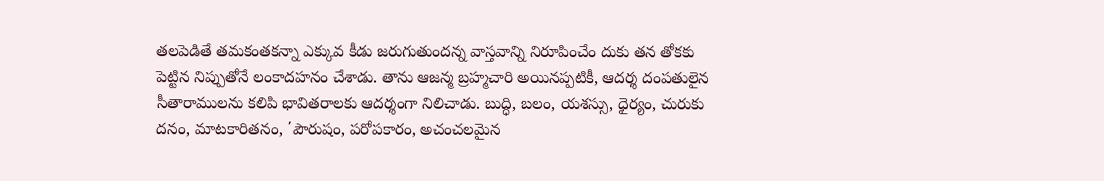తలపెడితే తమకంతకన్నా ఎక్కువ కీడు జరుగుతుందన్న వాస్తవాన్ని నిరూపించేం దుకు తన తోకకు పెట్టిన నిప్పుతోనే లంకాదహనం చేశాడు. తాను ఆజన్మ బ్రహ్మచారి అయినప్పటికీ, ఆదర్శ దంపతులైన సీతారాములను కలిపి భావితరాలకు ఆదర్శంగా నిలిచాడు. బుద్ధి, బలం, యశస్సు, ధైర్యం, చురుకు దనం, మాటకారితనం, ΄పౌరుషం, పరోపకారం, అచంచలమైన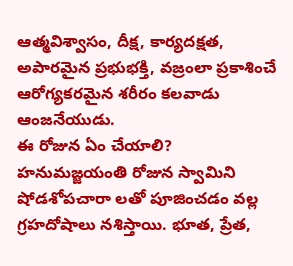ఆత్మవిశ్వాసం, దీక్ష, కార్యదక్షత, అపారమైన ప్రభుభక్తి, వజ్రంలా ప్రకాశించే ఆరోగ్యకరమైన శరీరం కలవాడు ఆంజనేయుడు.
ఈ రోజున ఏం చేయాలి?
హనుమజ్జయంతి రోజున స్వామిని షోడశోపచారా లతో పూజించడం వల్ల గ్రహదోషాలు నశిస్తాయి. భూత, ప్రేత,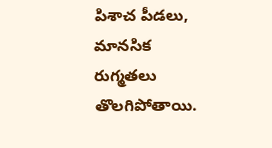పిశాచ పీడలు, మానసిక రుగ్మతలు తొలగిపోతాయి.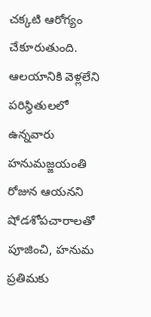చక్కటి ఆరోగ్యం చేకూరుతుంది. ఆలయానికి వెళ్లలేని పరిస్థితులలో ఉన్నవారు హనుమజ్జయంతి రోజున ఆయనని షోడశోపచారాలతో పూజించి, హనుమ ప్రతిమకు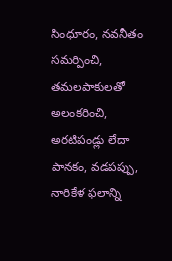సింధూరం, నవనీతం సమర్పించి, తమలపాకులతో అలంకరించి, అరటిపండ్లు లేదా పానకం, వడపప్పు, నారికేళ ఫలాన్ని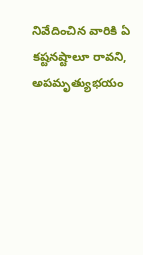నివేదించిన వారికి ఏ కష్టనష్టాలూ రావని, అపమృత్యుభయం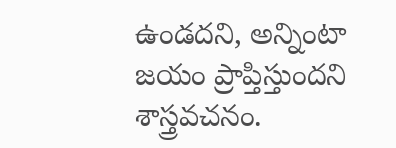ఉండదని, అన్నింటా జయం ప్రాప్తిస్తుందని శాస్త్రవచనం.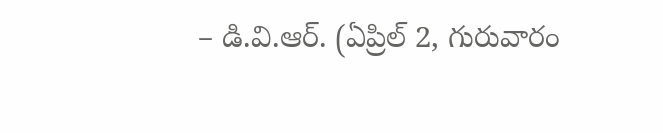– డి.వి.ఆర్. (ఏప్రిల్ 2, గురువారం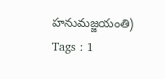హనుమజ్జయంతి)
Tags : 1